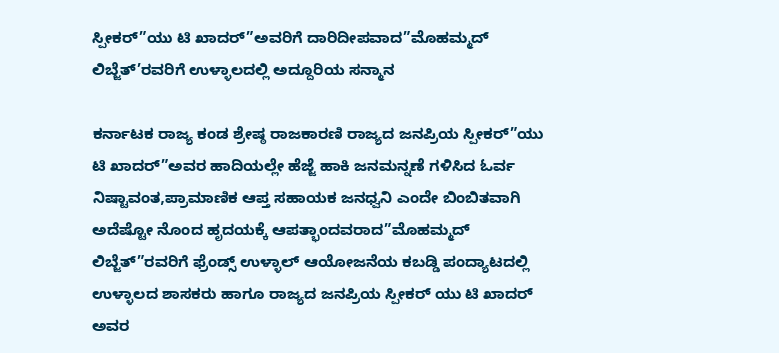ಸ್ಪೀಕರ್”ಯು ಟಿ ಖಾದರ್”ಅವರಿಗೆ ದಾರಿದೀಪವಾದ”ಮೊಹಮ್ಮದ್ ಲಿಬ್ಜೆತ್’ರವರಿಗೆ ಉಳ್ಳಾಲದಲ್ಲಿ ಅದ್ದೂರಿಯ ಸನ್ಮಾನ

ಕರ್ನಾಟಕ ರಾಜ್ಯ ಕಂಡ ಶ್ರೇಷ್ಠ ರಾಜಕಾರಣಿ ರಾಜ್ಯದ ಜನಪ್ರಿಯ ಸ್ಪೀಕರ್”ಯು ಟಿ ಖಾದರ್”ಅವರ ಹಾದಿಯಲ್ಲೇ ಹೆಜ್ಜೆ ಹಾಕಿ ಜನಮನ್ನಣೆ ಗಳಿಸಿದ ಓರ್ವ ನಿಷ್ಟಾವಂತ,ಪ್ರಾಮಾಣಿಕ ಆಪ್ತ ಸಹಾಯಕ ಜನಧ್ವನಿ ಎಂದೇ ಬಿಂಬಿತವಾಗಿ ಅದೆಷ್ಟೋ ನೊಂದ ಹೃದಯಕ್ಕೆ ಆಪತ್ಭಾಂದವರಾದ”ಮೊಹಮ್ಮದ್ ಲಿಬ್ಜೆತ್”ರವರಿಗೆ ಫ್ರೆಂಡ್ಸ್ ಉಳ್ಳಾಲ್ ಆಯೋಜನೆಯ ಕಬಡ್ಡಿ ಪಂದ್ಯಾಟದಲ್ಲಿ ಉಳ್ಳಾಲದ ಶಾಸಕರು ಹಾಗೂ ರಾಜ್ಯದ ಜನಪ್ರಿಯ ಸ್ಪೀಕರ್ ಯು ಟಿ ಖಾದರ್ ಅವರ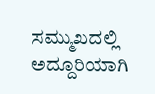ಸಮ್ಮುಖದಲ್ಲಿ ಅದ್ದೂರಿಯಾಗಿ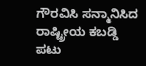ಗೌರವಿಸಿ ಸನ್ಮಾನಿಸಿದ ರಾಷ್ಟ್ರೀಯ ಕಬಡ್ಡಿ ಪಟು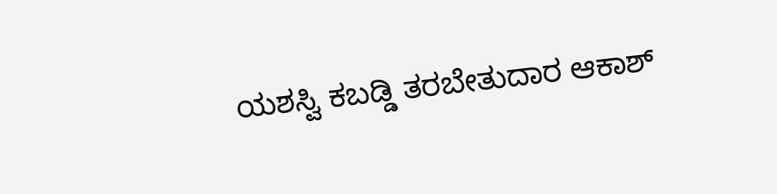ಯಶಸ್ವಿ ಕಬಡ್ಡಿ ತರಬೇತುದಾರ ಆಕಾಶ್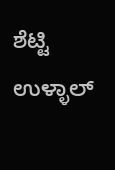ಶೆಟ್ಟಿ ಉಳ್ಳಾಲ್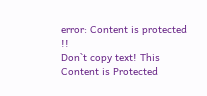error: Content is protected !!
Don`t copy text! This Content is Protected